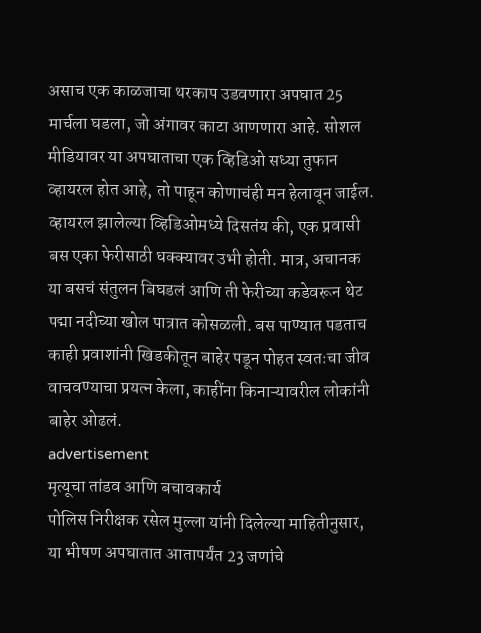असाच एक काळजाचा थरकाप उडवणारा अपघात 25 मार्चला घडला, जो अंगावर काटा आणणारा आहे. सोशल मीडियावर या अपघाताचा एक व्हिडिओ सध्या तुफान व्हायरल होत आहे, तो पाहून कोणाचंही मन हेलावून जाईल.
व्हायरल झालेल्या व्हिडिओमध्ये दिसतंय की, एक प्रवासी बस एका फेरीसाठी धक्क्यावर उभी होती. मात्र, अचानक या बसचं संतुलन बिघडलं आणि ती फेरीच्या कडेवरून थेट पद्मा नदीच्या खोल पात्रात कोसळली. बस पाण्यात पडताच काही प्रवाशांनी खिडकीतून बाहेर पडून पोहत स्वतःचा जीव वाचवण्याचा प्रयत्न केला, काहींना किनाऱ्यावरील लोकांनी बाहेर ओढलं.
advertisement
मृत्यूचा तांडव आणि बचावकार्य
पोलिस निरीक्षक रसेल मुल्ला यांनी दिलेल्या माहितीनुसार, या भीषण अपघातात आतापर्यंत 23 जणांचे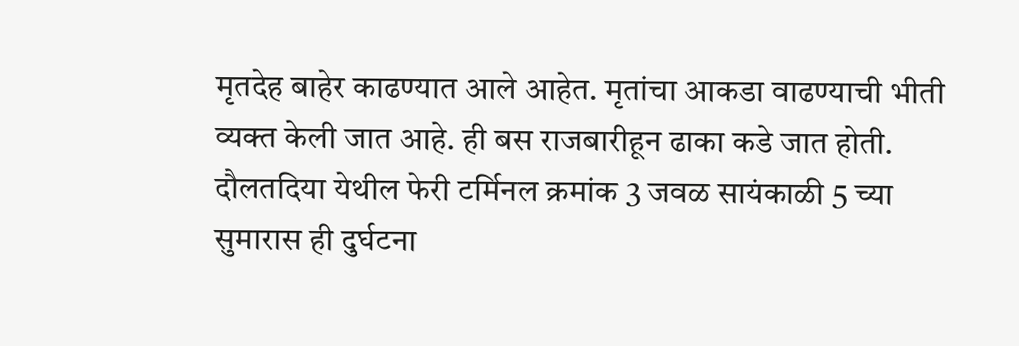मृतदेह बाहेर काढण्यात आले आहेत. मृतांचा आकडा वाढण्याची भीती व्यक्त केली जात आहे. ही बस राजबारीहून ढाका कडे जात होती. दौलतदिया येथील फेरी टर्मिनल क्रमांक 3 जवळ सायंकाळी 5 च्या सुमारास ही दुर्घटना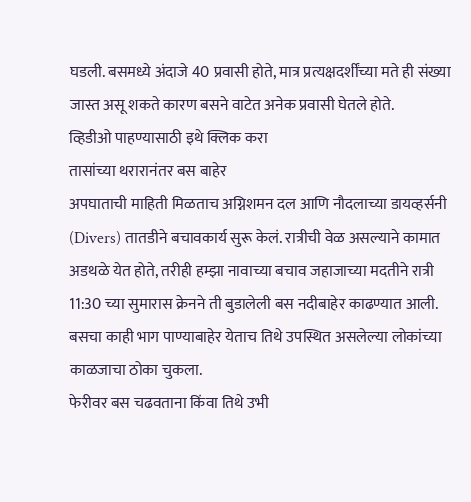घडली. बसमध्ये अंदाजे 40 प्रवासी होते, मात्र प्रत्यक्षदर्शींच्या मते ही संख्या जास्त असू शकते कारण बसने वाटेत अनेक प्रवासी घेतले होते.
व्हिडीओ पाहण्यासाठी इथे क्लिक करा
तासांच्या थरारानंतर बस बाहेर
अपघाताची माहिती मिळताच अग्निशमन दल आणि नौदलाच्या डायव्हर्सनी (Divers) तातडीने बचावकार्य सुरू केलं. रात्रीची वेळ असल्याने कामात अडथळे येत होते, तरीही हम्झा नावाच्या बचाव जहाजाच्या मदतीने रात्री 11:30 च्या सुमारास क्रेनने ती बुडालेली बस नदीबाहेर काढण्यात आली. बसचा काही भाग पाण्याबाहेर येताच तिथे उपस्थित असलेल्या लोकांच्या काळजाचा ठोका चुकला.
फेरीवर बस चढवताना किंवा तिथे उभी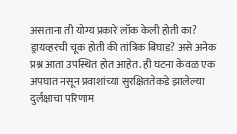असताना ती योग्य प्रकारे लॉक केली होती का? ड्रायव्हरची चूक होती की तांत्रिक बिघाड? असे अनेक प्रश्न आता उपस्थित होत आहेत. ही घटना केवळ एक अपघात नसून प्रवाशांच्या सुरक्षिततेकडे झालेल्या दुर्लक्षाचा परिणाम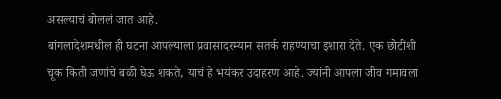असल्याचं बोललं जात आहे.
बांगलादेशमधील ही घटना आपल्याला प्रवासादरम्यान सतर्क राहण्याचा इशारा देते. एक छोटीशी चूक किती जणांचे बळी घेऊ शकते, याचं हे भयंकर उदाहरण आहे. ज्यांनी आपला जीव गमावला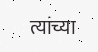त्यांच्या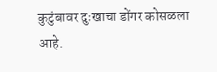कुटुंबावर दुःखाचा डोंगर कोसळला आहे.